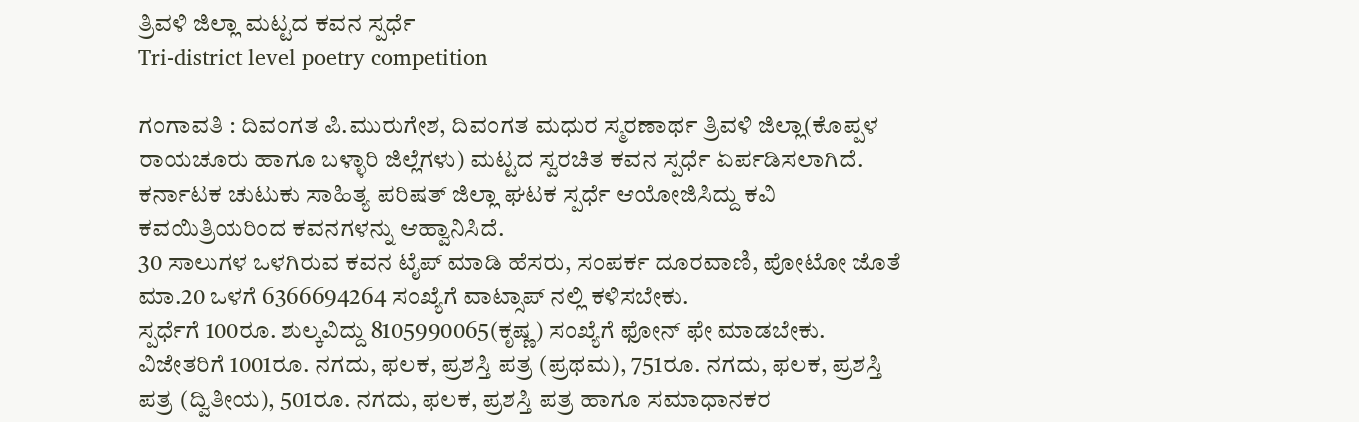ತ್ರಿವಳಿ ಜಿಲ್ಲಾ ಮಟ್ಟದ ಕವನ ಸ್ಪರ್ಧೆ
Tri-district level poetry competition

ಗಂಗಾವತಿ : ದಿವಂಗತ ಪಿ.ಮುರುಗೇಶ, ದಿವಂಗತ ಮಧುರ ಸ್ಮರಣಾರ್ಥ ತ್ರಿವಳಿ ಜಿಲ್ಲಾ(ಕೊಪ್ಪಳ ರಾಯಚೂರು ಹಾಗೂ ಬಳ್ಳಾರಿ ಜಿಲ್ಲೆಗಳು) ಮಟ್ಟದ ಸ್ವರಚಿತ ಕವನ ಸ್ಪರ್ಧೆ ಏರ್ಪಡಿಸಲಾಗಿದೆ.
ಕರ್ನಾಟಕ ಚುಟುಕು ಸಾಹಿತ್ಯ ಪರಿಷತ್ ಜಿಲ್ಲಾ ಘಟಕ ಸ್ಪರ್ಧೆ ಆಯೋಜಿಸಿದ್ದು ಕವಿ ಕವಯಿತ್ರಿಯರಿಂದ ಕವನಗಳನ್ನು ಆಹ್ವಾನಿಸಿದೆ.
30 ಸಾಲುಗಳ ಒಳಗಿರುವ ಕವನ ಟೈಪ್ ಮಾಡಿ ಹೆಸರು, ಸಂಪರ್ಕ ದೂರವಾಣಿ, ಪೋಟೋ ಜೊತೆ ಮಾ.20 ಒಳಗೆ 6366694264 ಸಂಖ್ಯೆಗೆ ವಾಟ್ಸಾಪ್ ನಲ್ಲಿ ಕಳಿಸಬೇಕು.
ಸ್ಪರ್ಧೆಗೆ 100ರೂ. ಶುಲ್ಕವಿದ್ದು 8105990065(ಕೃಷ್ಣ) ಸಂಖ್ಯೆಗೆ ಫೋನ್ ಫೇ ಮಾಡಬೇಕು.
ವಿಜೇತರಿಗೆ 1001ರೂ. ನಗದು, ಫಲಕ, ಪ್ರಶಸ್ತಿ ಪತ್ರ (ಪ್ರಥಮ), 751ರೂ. ನಗದು, ಫಲಕ, ಪ್ರಶಸ್ತಿ ಪತ್ರ (ದ್ವಿತೀಯ), 501ರೂ. ನಗದು, ಫಲಕ, ಪ್ರಶಸ್ತಿ ಪತ್ರ ಹಾಗೂ ಸಮಾಧಾನಕರ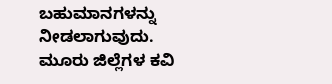ಬಹುಮಾನಗಳನ್ನು ನೀಡಲಾಗುವುದು.
ಮೂರು ಜಿಲ್ಲೆಗಳ ಕವಿ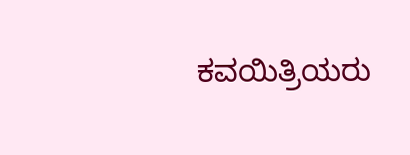ಕವಯಿತ್ರಿಯರು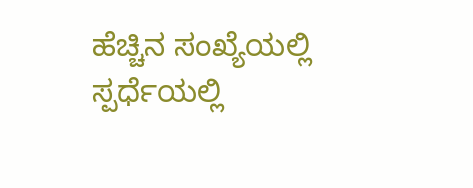ಹೆಚ್ಚಿನ ಸಂಖ್ಯೆಯಲ್ಲಿ ಸ್ಪರ್ಧೆಯಲ್ಲಿ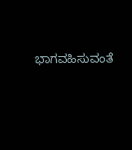ಭಾಗವಹಿಸುವಂತೆ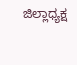ಜಿಲ್ಲಾಧ್ಯಕ್ಷ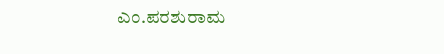ಎಂ.ಪರಶುರಾಮ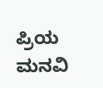ಪ್ರಿಯ ಮನವಿ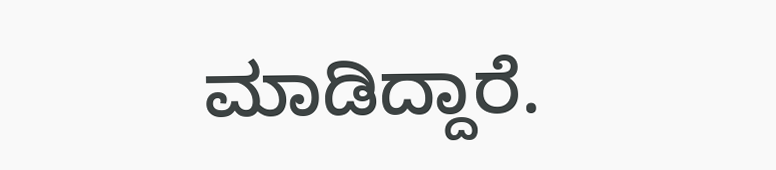ಮಾಡಿದ್ದಾರೆ.